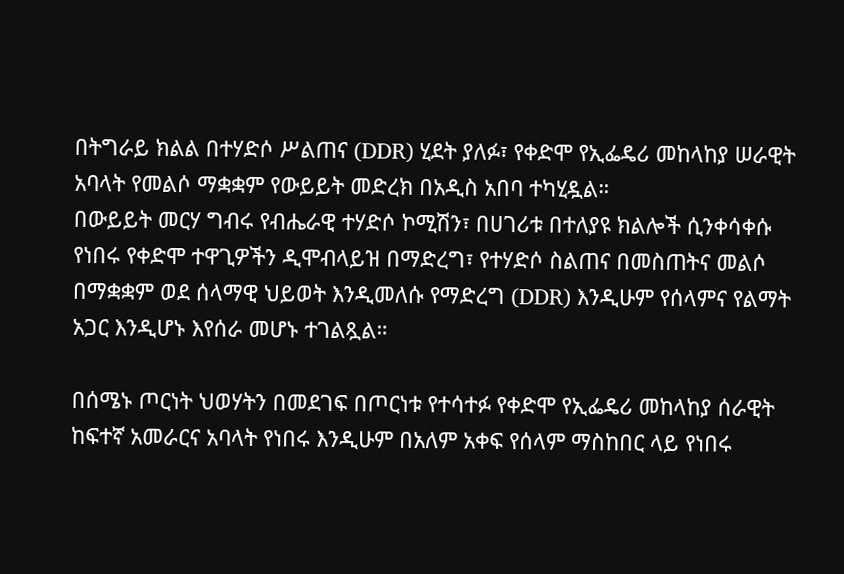በትግራይ ክልል በተሃድሶ ሥልጠና (DDR) ሂደት ያለፉ፣ የቀድሞ የኢፌዴሪ መከላከያ ሠራዊት አባላት የመልሶ ማቋቋም የውይይት መድረክ በአዲስ አበባ ተካሂዷል።
በውይይት መርሃ ግብሩ የብሔራዊ ተሃድሶ ኮሚሽን፣ በሀገሪቱ በተለያዩ ክልሎች ሲንቀሳቀሱ የነበሩ የቀድሞ ተዋጊዎችን ዲሞብላይዝ በማድረግ፣ የተሃድሶ ስልጠና በመስጠትና መልሶ በማቋቋም ወደ ሰላማዊ ህይወት እንዲመለሱ የማድረግ (DDR) እንዲሁም የሰላምና የልማት አጋር እንዲሆኑ እየሰራ መሆኑ ተገልጿል።

በሰሜኑ ጦርነት ህወሃትን በመደገፍ በጦርነቱ የተሳተፉ የቀድሞ የኢፌዴሪ መከላከያ ሰራዊት ከፍተኛ አመራርና አባላት የነበሩ እንዲሁም በአለም አቀፍ የሰላም ማስከበር ላይ የነበሩ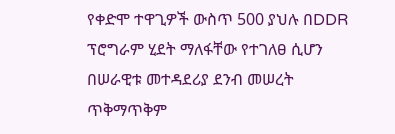የቀድሞ ተዋጊዎች ውስጥ 500 ያህሉ በDDR ፕሮግራም ሂደት ማለፋቸው የተገለፀ ሲሆን በሠራዊቱ መተዳደሪያ ደንብ መሠረት ጥቅማጥቅም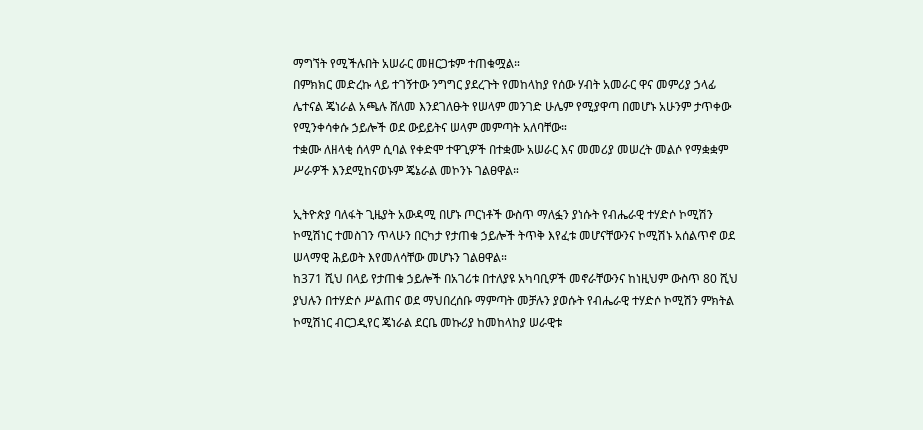ማግኘት የሚችሉበት አሠራር መዘርጋቱም ተጠቁሟል።
በምክክር መድረኩ ላይ ተገኝተው ንግግር ያደረጉት የመከላከያ የሰው ሃብት አመራር ዋና መምሪያ ኃላፊ ሌተናል ጄነራል አጫሉ ሸለመ እንደገለፁት የሠላም መንገድ ሁሌም የሚያዋጣ በመሆኑ አሁንም ታጥቀው የሚንቀሳቀሱ ኃይሎች ወደ ውይይትና ሠላም መምጣት አለባቸው።
ተቋሙ ለዘላቂ ሰላም ሲባል የቀድሞ ተዋጊዎች በተቋሙ አሠራር እና መመሪያ መሠረት መልሶ የማቋቋም ሥራዎች እንደሚከናወኑም ጄኔራል መኮንኑ ገልፀዋል።

ኢትዮጵያ ባለፋት ጊዜያት አውዳሚ በሆኑ ጦርነቶች ውስጥ ማለፏን ያነሱት የብሔራዊ ተሃድሶ ኮሚሽን ኮሚሽነር ተመስገን ጥላሁን በርካታ የታጠቁ ኃይሎች ትጥቅ እየፈቱ መሆናቸውንና ኮሚሽኑ አሰልጥኖ ወደ ሠላማዊ ሕይወት እየመለሳቸው መሆኑን ገልፀዋል።
ከ371 ሺህ በላይ የታጠቁ ኃይሎች በአገሪቱ በተለያዩ አካባቢዎች መኖራቸውንና ከነዚህም ውስጥ 80 ሺህ ያህሉን በተሃድሶ ሥልጠና ወደ ማህበረሰቡ ማምጣት መቻሉን ያወሱት የብሔራዊ ተሃድሶ ኮሚሽን ምክትል
ኮሚሽነር ብርጋዲየር ጄነራል ደርቤ መኩሪያ ከመከላከያ ሠራዊቱ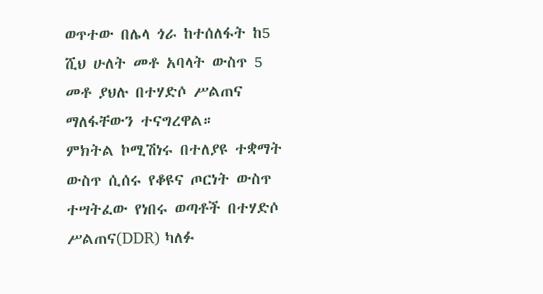ወጥተው በሌላ ጎራ ከተሰለፋት ከ5 ሺህ ሁለት መቶ አባላት ውስጥ 5 መቶ ያህሉ በተሃድሶ ሥልጠና ማለፋቸውን ተናግረዋል።
ምክትል ኮሚሽነሩ በተለያዩ ተቋማት ውስጥ ሲሰሩ የቆዩና ጦርነት ውስጥ ተሣትፈው የነበሩ ወጣቶች በተሃድሶ ሥልጠና(DDR) ካለፉ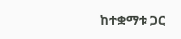ከተቋማቱ ጋር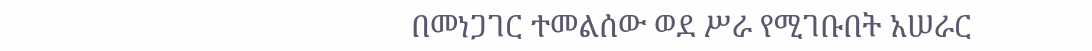በመነጋገር ተመልሰው ወደ ሥራ የሚገቡበት አሠራር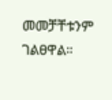መመቻቸቱንም ገልፀዋል።